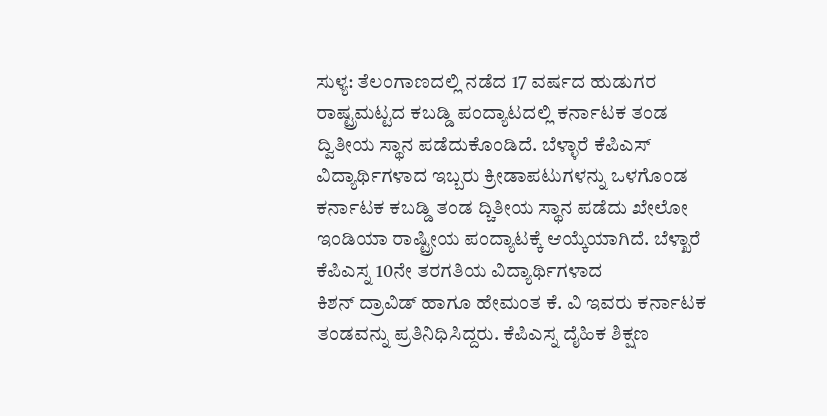ಸುಳ್ಯ: ತೆಲಂಗಾಣದಲ್ಲಿ ನಡೆದ 17 ವರ್ಷದ ಹುಡುಗರ ರಾಷ್ಟ್ರಮಟ್ಟದ ಕಬಡ್ಡಿ ಪಂದ್ಯಾಟದಲ್ಲಿ ಕರ್ನಾಟಕ ತಂಡ ದ್ವಿತೀಯ ಸ್ಥಾನ ಪಡೆದುಕೊಂಡಿದೆ. ಬೆಳ್ಳಾರೆ ಕೆಪಿಎಸ್ ವಿದ್ಯಾರ್ಥಿಗಳಾದ ಇಬ್ಬರು ಕ್ರೀಡಾಪಟುಗಳನ್ನು ಒಳಗೊಂಡ ಕರ್ನಾಟಕ ಕಬಡ್ಡಿ ತಂಡ ದ್ಚಿತೀಯ ಸ್ಥಾನ ಪಡೆದು ಖೇಲೋ ಇಂಡಿಯಾ ರಾಷ್ಟ್ರೀಯ ಪಂದ್ಯಾಟಕ್ಕೆ ಆಯ್ಕೆಯಾಗಿದೆ. ಬೆಳ್ಖಾರೆ ಕೆಪಿಎಸ್ನ 10ನೇ ತರಗತಿಯ ವಿದ್ಯಾರ್ಥಿಗಳಾದ
ಕಿಶನ್ ದ್ರಾವಿಡ್ ಹಾಗೂ ಹೇಮಂತ ಕೆ. ವಿ ಇವರು ಕರ್ನಾಟಕ ತಂಡವನ್ನು ಪ್ರತಿನಿಧಿಸಿದ್ದರು. ಕೆಪಿಎಸ್ನ ದೈಹಿಕ ಶಿಕ್ಷಣ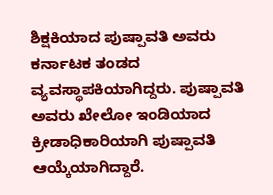ಶಿಕ್ಷಕಿಯಾದ ಪುಷ್ಪಾವತಿ ಅವರು ಕರ್ನಾಟಕ ತಂಡದ ವ್ಯವಸ್ಥಾಪಕಿಯಾಗಿದ್ದರು. ಪುಷ್ಪಾವತಿ ಅವರು ಖೇಲೋ ಇಂಡಿಯಾದ ಕ್ರೀಡಾಧಿಕಾರಿಯಾಗಿ ಪುಷ್ಪಾವತಿ ಆಯ್ಕೆಯಾಗಿದ್ದಾರೆ.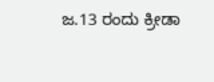ಜ.13 ರಂದು ಕ್ರೀಡಾ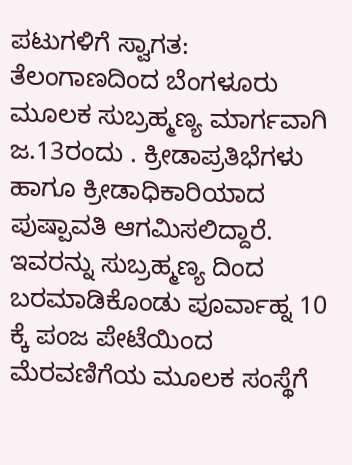ಪಟುಗಳಿಗೆ ಸ್ವಾಗತ: ತೆಲಂಗಾಣದಿಂದ ಬೆಂಗಳೂರು ಮೂಲಕ ಸುಬ್ರಹ್ಮಣ್ಯ ಮಾರ್ಗವಾಗಿ ಜ.13ರಂದು . ಕ್ರೀಡಾಪ್ರತಿಭೆಗಳು ಹಾಗೂ ಕ್ರೀಡಾಧಿಕಾರಿಯಾದ ಪುಷ್ಪಾವತಿ ಆಗಮಿಸಲಿದ್ದಾರೆ. ಇವರನ್ನು ಸುಬ್ರಹ್ಮಣ್ಯ ದಿಂದ ಬರಮಾಡಿಕೊಂಡು ಪೂರ್ವಾಹ್ನ 10 ಕ್ಕೆ ಪಂಜ ಪೇಟೆಯಿಂದ ಮೆರವಣಿಗೆಯ ಮೂಲಕ ಸಂಸ್ಥೆಗೆ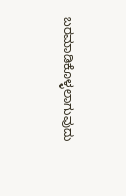ಬರಮಾಡಿಕೊಳ್ಳಲಾಗುವುದು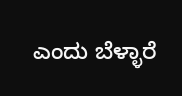ಎಂದು ಬೆಳ್ಳಾರೆ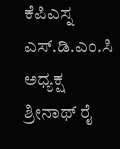ಕೆಪಿಎಸ್ನ ಎಸ್.ಡಿ.ಎಂ.ಸಿ ಅಧ್ಯಕ್ಷ ಶ್ರೀನಾಥ್ ರೈ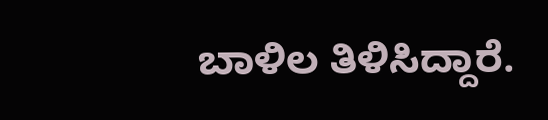ಬಾಳಿಲ ತಿಳಿಸಿದ್ದಾರೆ.